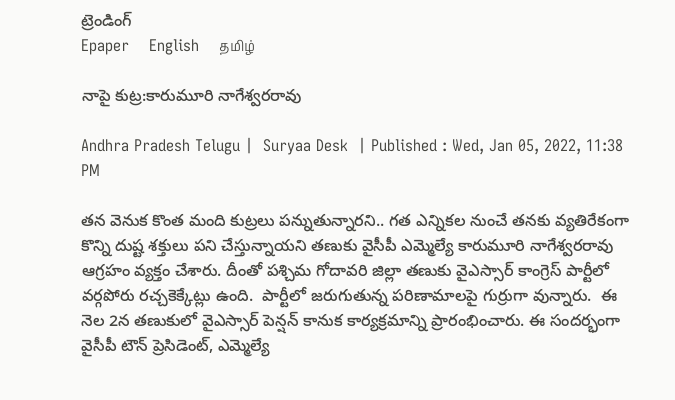ట్రెండింగ్
Epaper    English    தமிழ்

నాపై కుట్ర:కారుమూరి నాగేశ్వరరావు

Andhra Pradesh Telugu |  Suryaa Desk  | Published : Wed, Jan 05, 2022, 11:38 PM

తన వెనుక కొంత మంది కుట్రలు పన్నుతున్నారని.. గత ఎన్నికల నుంచే తనకు వ్యతిరేకంగా కొన్ని దుష్ట శక్తులు పని చేస్తున్నాయని తణుకు వైసీపీ ఎమ్మెల్యే కారుమూరి నాగేశ్వరరావు ఆగ్రహం వ్యక్తం చేశారు. దీంతో పశ్చిమ గోదావరి జిల్లా తణుకు వైఎస్సార్ కాంగ్రెస్ పార్టీలో వర్గపోరు రచ్చకెక్కేట్లు ఉంది.  పార్టీలో జరుగుతున్న పరిణామాలపై గుర్రుగా వున్నారు.  ఈ నెల 2న తణుకులో వైఎస్సార్ పెన్షన్ కానుక కార్యక్రమాన్ని ప్రారంభించారు. ఈ సందర్భంగా వైసీపీ టౌన్ ప్రెసిడెంట్, ఎమ్మెల్యే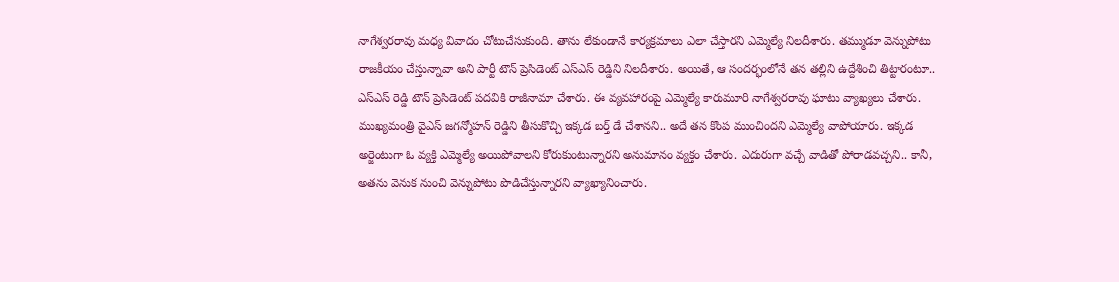నాగేశ్వరరావు మధ్య వివాదం చోటుచేసుకుంది. తాను లేకుండానే కార్యక్రమాలు ఎలా చేస్తారని ఎమ్మెల్యే నిలదీశారు. తమ్ముడూ వెన్నుపోటు రాజకీయం చేస్తున్నావా అని పార్టీ టౌన్ ప్రెసిడెంట్ ఎస్ఎస్ రెడ్డిని నిలదీశారు. అయితే, ఆ సందర్భంలోనే తన తల్లిని ఉద్దేశించి తిట్టారంటూ.. ఎస్ఎస్ రెడ్డి టౌన్ ప్రెసిడెంట్ పదవికి రాజీనామా చేశారు. ఈ వ్యవహారంపై ఎమ్మెల్యే కారుమూరి నాగేశ్వరరావు ఘాటు వ్యాఖ్యలు చేశారు. ముఖ్యమంత్రి వైఎస్ జగన్మోహన్ రెడ్డిని తీసుకొచ్చి ఇక్కడ బర్త్ డే చేశానని.. అదే తన కొంప ముంచిందని ఎమ్మెల్యే వాపోయారు. ఇక్కడ అర్జెంటుగా ఓ వ్యక్తి ఎమ్మెల్యే అయిపోవాలని కోరుకుంటున్నారని అనుమానం వ్యక్తం చేశారు. ఎదురుగా వచ్చే వాడితో పోరాడవచ్చని.. కానీ, అతను వెనుక నుంచి వెన్నుపోటు పొడిచేస్తున్నారని వ్యాఖ్యానించారు.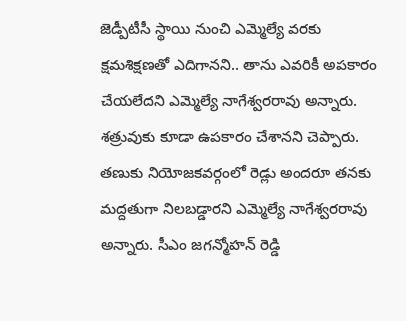జెడ్పీటీసీ స్థాయి నుంచి ఎమ్మెల్యే వరకు క్షమశిక్షణతో ఎదిగానని.. తాను ఎవరికీ అపకారం చేయలేదని ఎమ్మెల్యే నాగేశ్వరరావు అన్నారు. శత్రువుకు కూడా ఉపకారం చేశానని చెప్పారు. తణుకు నియోజకవర్గంలో రెడ్లు అందరూ తనకు మద్దతుగా నిలబడ్డారని ఎమ్మెల్యే నాగేశ్వరరావు అన్నారు. సీఎం జగన్మోహన్ రెడ్డి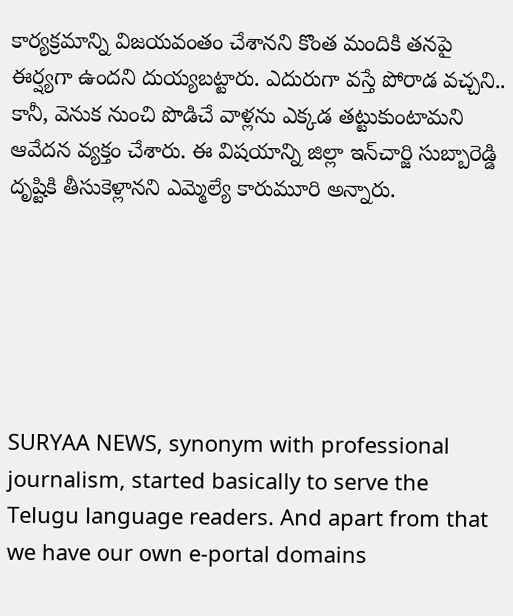కార్యక్రమాన్ని విజయవంతం చేశానని కొంత మందికి తనపై ఈర్ష్యగా ఉందని దుయ్యబట్టారు. ఎదురుగా వస్తే పోరాడ వచ్చని.. కానీ, వెనుక నుంచి పొడిచే వాళ్లను ఎక్కడ తట్టుకుంటామని ఆవేదన వ్యక్తం చేశారు. ఈ విషయాన్ని జిల్లా ఇన్‌చార్జి సుబ్బారెడ్డి దృష్టికి తీసుకెళ్లానని ఎమ్మెల్యే కారుమూరి అన్నారు.






SURYAA NEWS, synonym with professional journalism, started basically to serve the Telugu language readers. And apart from that we have our own e-portal domains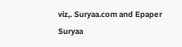viz,. Suryaa.com and Epaper Suryaa